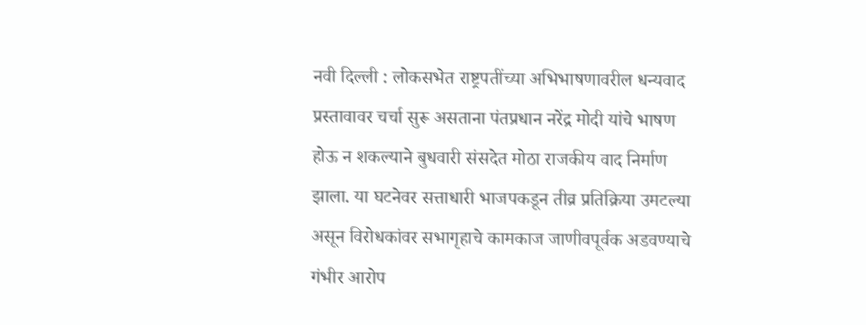नवी दिल्ली : लोकसभेत राष्ट्रपतींच्या अभिभाषणावरील धन्यवाद प्रस्तावावर चर्चा सुरू असताना पंतप्रधान नरेंद्र मोदी यांचे भाषण होऊ न शकल्याने बुधवारी संसदेत मोठा राजकीय वाद निर्माण झाला. या घटनेवर सत्ताधारी भाजपकडून तीव्र प्रतिक्रिया उमटल्या असून विरोधकांवर सभागृहाचे कामकाज जाणीवपूर्वक अडवण्याचे गंभीर आरोप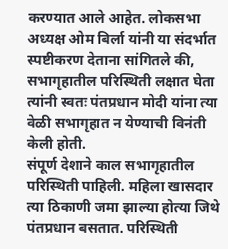करण्यात आले आहेत. लोकसभा अध्यक्ष ओम बिर्ला यांनी या संदर्भात स्पष्टीकरण देताना सांगितले की, सभागृहातील परिस्थिती लक्षात घेता त्यांनी स्वतः पंतप्रधान मोदी यांना त्या वेळी सभागृहात न येण्याची विनंती केली होती.
संपूर्ण देशाने काल सभागृहातील परिस्थिती पाहिली. महिला खासदार त्या ठिकाणी जमा झाल्या होत्या जिथे पंतप्रधान बसतात. परिस्थिती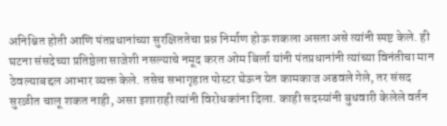अनिश्चित होती आणि पंतप्रधानांच्या सुरक्षिततेचा प्रश्न निर्माण होऊ शकला असता असे त्यांनी स्पष्ट केले. ही घटना संसदेच्या प्रतिष्ठेला साजेशी नसल्याचे नमूद करत ओम बिर्ला यांनी पंतप्रधानांनी त्यांच्या विनंतीचा मान ठेवल्याबद्दल आभार व्यक्त केले. तसेच सभागृहात पोस्टर घेऊन येत कामकाज अडवले गेले, तर संसद सुरळीत चालू शकत नाही, असा इशाराही त्यांनी विरोधकांना दिला. काही सदस्यांनी बुधवारी केलेले वर्तन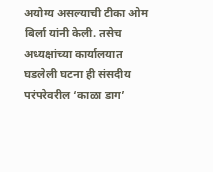अयोग्य असल्याची टीका ओम बिर्ला यांनी केली. तसेच अध्यक्षांच्या कार्यालयात घडलेली घटना ही संसदीय परंपरेवरील ‘काळा डाग’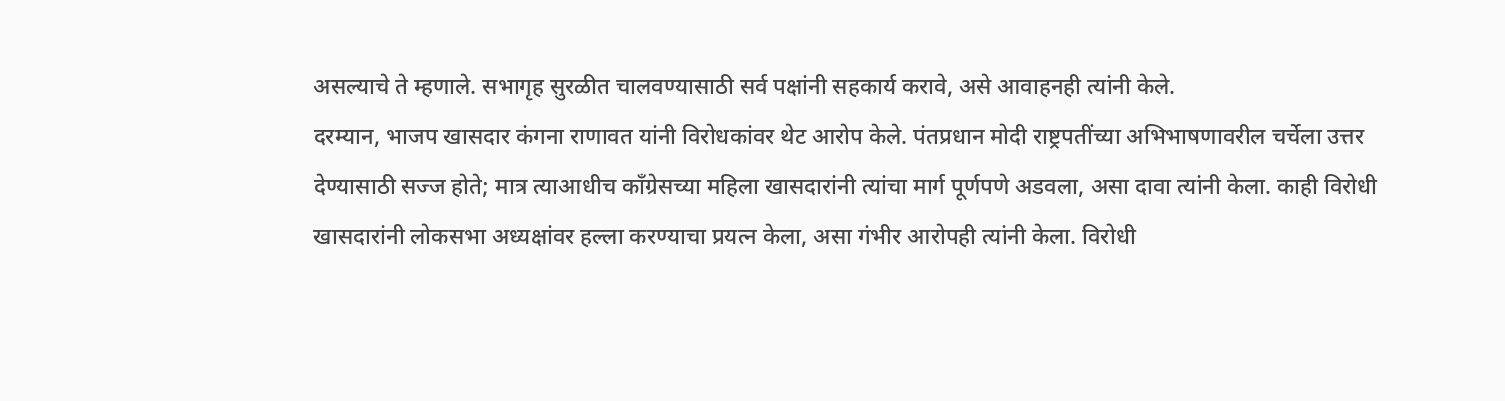असल्याचे ते म्हणाले. सभागृह सुरळीत चालवण्यासाठी सर्व पक्षांनी सहकार्य करावे, असे आवाहनही त्यांनी केले.
दरम्यान, भाजप खासदार कंगना राणावत यांनी विरोधकांवर थेट आरोप केले. पंतप्रधान मोदी राष्ट्रपतींच्या अभिभाषणावरील चर्चेला उत्तर देण्यासाठी सज्ज होते; मात्र त्याआधीच काँग्रेसच्या महिला खासदारांनी त्यांचा मार्ग पूर्णपणे अडवला, असा दावा त्यांनी केला. काही विरोधी खासदारांनी लोकसभा अध्यक्षांवर हल्ला करण्याचा प्रयत्न केला, असा गंभीर आरोपही त्यांनी केला. विरोधी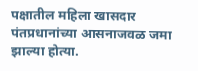पक्षातील महिला खासदार पंतप्रधानांच्या आसनाजवळ जमा झाल्या होत्या.